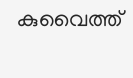കുവൈത്ത്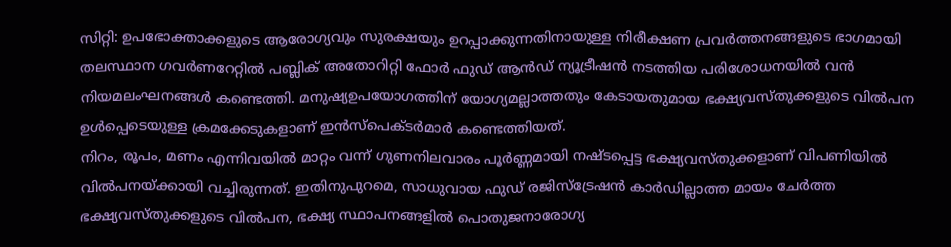സിറ്റി: ഉപഭോക്താക്കളുടെ ആരോഗ്യവും സുരക്ഷയും ഉറപ്പാക്കുന്നതിനായുള്ള നിരീക്ഷണ പ്രവർത്തനങ്ങളുടെ ഭാഗമായി തലസ്ഥാന ഗവർണറേറ്റിൽ പബ്ലിക് അതോറിറ്റി ഫോർ ഫുഡ് ആൻഡ് ന്യൂട്രീഷൻ നടത്തിയ പരിശോധനയിൽ വൻ നിയമലംഘനങ്ങൾ കണ്ടെത്തി. മനുഷ്യഉപയോഗത്തിന് യോഗ്യമല്ലാത്തതും കേടായതുമായ ഭക്ഷ്യവസ്തുക്കളുടെ വിൽപന ഉൾപ്പെടെയുള്ള ക്രമക്കേടുകളാണ് ഇൻസ്പെക്ടർമാർ കണ്ടെത്തിയത്.
നിറം, രൂപം, മണം എന്നിവയിൽ മാറ്റം വന്ന് ഗുണനിലവാരം പൂർണ്ണമായി നഷ്ടപ്പെട്ട ഭക്ഷ്യവസ്തുക്കളാണ് വിപണിയിൽ വിൽപനയ്ക്കായി വച്ചിരുന്നത്. ഇതിനുപുറമെ, സാധുവായ ഫുഡ് രജിസ്ട്രേഷൻ കാർഡില്ലാത്ത മായം ചേർത്ത ഭക്ഷ്യവസ്തുക്കളുടെ വിൽപന, ഭക്ഷ്യ സ്ഥാപനങ്ങളിൽ പൊതുജനാരോഗ്യ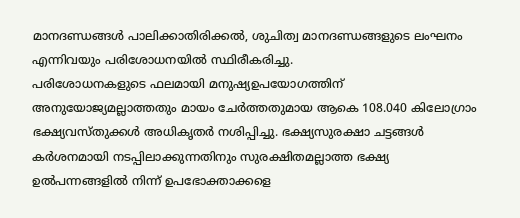മാനദണ്ഡങ്ങൾ പാലിക്കാതിരിക്കൽ, ശുചിത്വ മാനദണ്ഡങ്ങളുടെ ലംഘനം എന്നിവയും പരിശോധനയിൽ സ്ഥിരീകരിച്ചു.
പരിശോധനകളുടെ ഫലമായി മനുഷ്യഉപയോഗത്തിന് അനുയോജ്യമല്ലാത്തതും മായം ചേർത്തതുമായ ആകെ 108.040 കിലോഗ്രാം ഭക്ഷ്യവസ്തുക്കൾ അധികൃതർ നശിപ്പിച്ചു. ഭക്ഷ്യസുരക്ഷാ ചട്ടങ്ങൾ കർശനമായി നടപ്പിലാക്കുന്നതിനും സുരക്ഷിതമല്ലാത്ത ഭക്ഷ്യ ഉൽപന്നങ്ങളിൽ നിന്ന് ഉപഭോക്താക്കളെ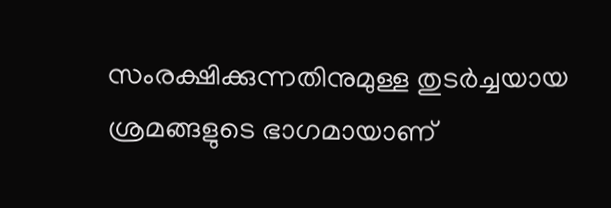സംരക്ഷിക്കുന്നതിനുമുള്ള തുടർച്ചയായ ശ്രമങ്ങളുടെ ഭാഗമായാണ്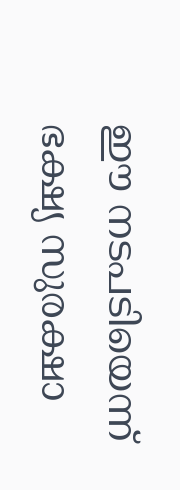ഈ നടപടിയെന്ന് ഭക്ഷ്യ സുരക്ഷാ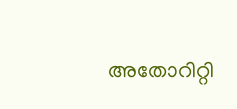അതോറിറ്റി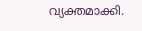വ്യക്തമാക്കി.